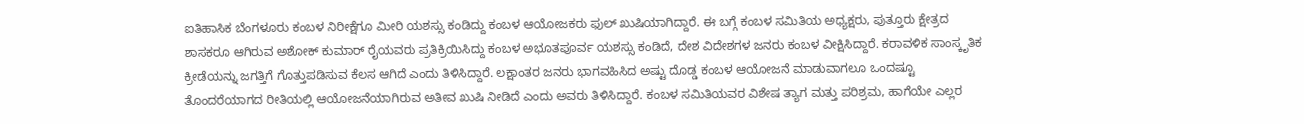ಐತಿಹಾಸಿಕ ಬೆಂಗಳೂರು ಕಂಬಳ ನಿರೀಕ್ಷೆಗೂ ಮೀರಿ ಯಶಸ್ಸು ಕಂಡಿದ್ದು ಕಂಬಳ ಆಯೋಜಕರು ಫುಲ್ ಖುಷಿಯಾಗಿದ್ದಾರೆ. ಈ ಬಗ್ಗೆ ಕಂಬಳ ಸಮಿತಿಯ ಅಧ್ಯಕ್ಷರು, ಪುತ್ತೂರು ಕ್ಷೇತ್ರದ ಶಾಸಕರೂ ಆಗಿರುವ ಅಶೋಕ್ ಕುಮಾರ್ ರೈಯವರು ಪ್ರತಿಕ್ರಿಯಿಸಿದ್ದು ಕಂಬಳ ಅಭೂತಪೂರ್ವ ಯಶಸ್ಸು ಕಂಡಿದೆ, ದೇಶ ವಿದೇಶಗಳ ಜನರು ಕಂಬಳ ವೀಕ್ಷಿಸಿದ್ದಾರೆ. ಕರಾವಳಿಕ ಸಾಂಸ್ಕೃತಿಕ ಕ್ರೀಡೆಯನ್ನು ಜಗತ್ತಿಗೆ ಗೊತ್ತುಪಡಿಸುವ ಕೆಲಸ ಆಗಿದೆ ಎಂದು ತಿಳಿಸಿದ್ದಾರೆ. ಲಕ್ಷಾಂತರ ಜನರು ಭಾಗವಹಿಸಿದ ಅಷ್ಟು ದೊಡ್ಡ ಕಂಬಳ ಆಯೋಜನೆ ಮಾಡುವಾಗಲೂ ಒಂದಷ್ಟೂ ತೊಂದರೆಯಾಗದ ರೀತಿಯಲ್ಲಿ ಆಯೋಜನೆಯಾಗಿರುವ ಅತೀವ ಖುಷಿ ನೀಡಿದೆ ಎಂದು ಅವರು ತಿಳಿಸಿದ್ದಾರೆ. ಕಂಬಳ ಸಮಿತಿಯವರ ವಿಶೇಷ ತ್ಯಾಗ ಮತ್ತು ಪರಿಶ್ರಮ, ಹಾಗೆಯೇ ಎಲ್ಲರ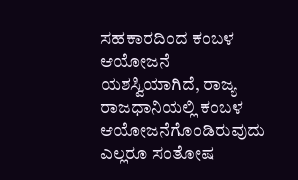ಸಹಕಾರದಿಂದ ಕಂಬಳ ಆಯೋಜನೆ ಯಶಸ್ವಿಯಾಗಿದೆ, ರಾಜ್ಯ ರಾಜಧಾನಿಯಲ್ಲಿ ಕಂಬಳ ಆಯೋಜನೆಗೊಂಡಿರುವುದು ಎಲ್ಲರೂ ಸಂತೋಷ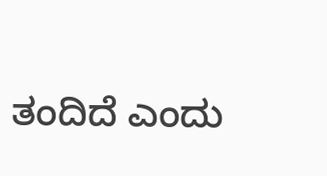ತಂದಿದೆ ಎಂದು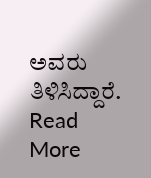ಅವರು ತಿಳಿಸಿದ್ದಾರೆ.
Read More